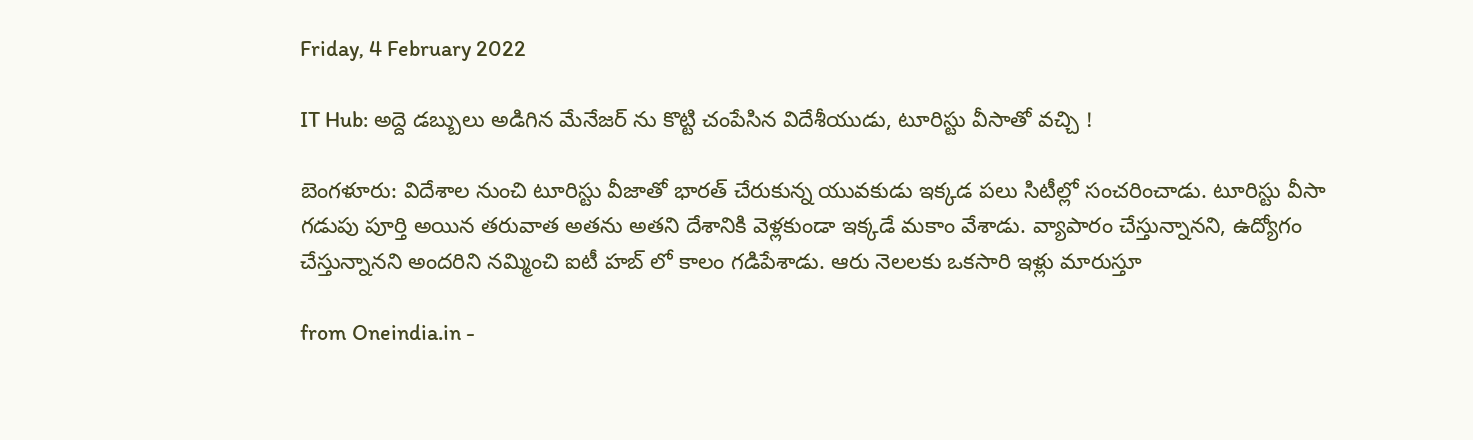Friday, 4 February 2022

IT Hub: అద్దె డబ్బులు అడిగిన మేనేజర్ ను కొట్టి చంపేసిన విదేశీయుడు, టూరిస్టు వీసాతో వచ్చి !

బెంగళూరు: విదేశాల నుంచి టూరిస్టు వీజాతో భారత్ చేరుకున్న యువకుడు ఇక్కడ పలు సిటీల్లో సంచరించాడు. టూరిస్టు వీసా గడుపు పూర్తి అయిన తరువాత అతను అతని దేశానికి వెళ్లకుండా ఇక్కడే మకాం వేశాడు. వ్యాపారం చేస్తున్నానని, ఉద్యోగం చేస్తున్నానని అందరిని నమ్మించి ఐటీ హబ్ లో కాలం గడిపేశాడు. ఆరు నెలలకు ఒకసారి ఇళ్లు మారుస్తూ

from Oneindia.in -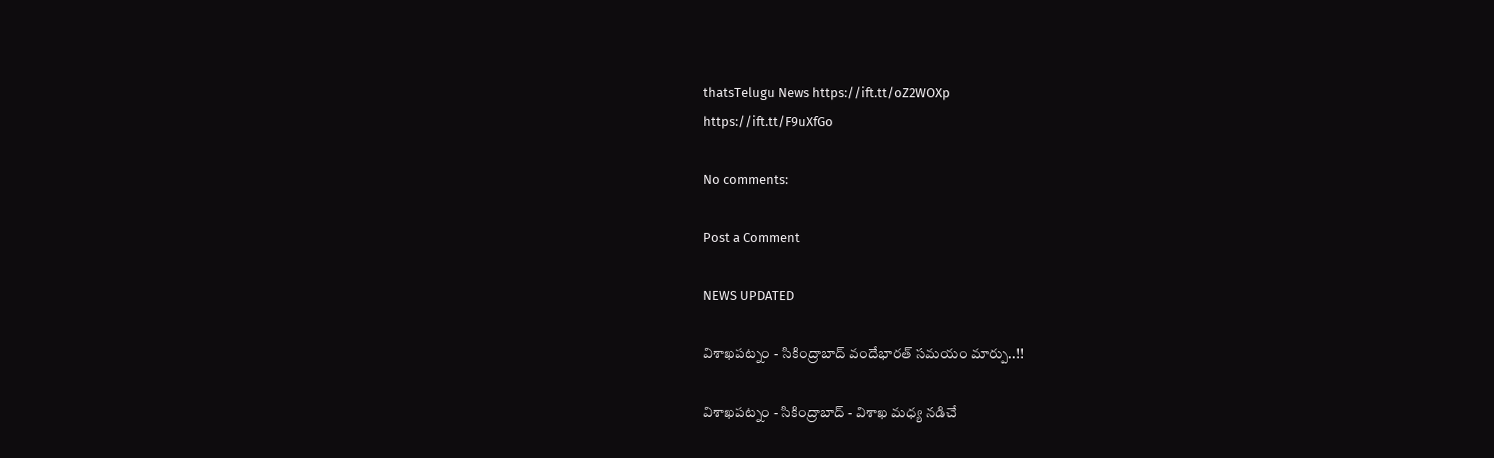thatsTelugu News https://ift.tt/oZ2WOXp
https://ift.tt/F9uXfGo

No comments:

Post a Comment

NEWS UPDATED

విశాఖపట్నం - సికింద్రాబాద్ వందేభారత్ సమయం మార్పు..!!

విశాఖపట్నం - సికింద్రాబాద్ - విశాఖ మధ్య నడిచే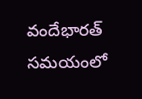వందేభారత్ సమయంలో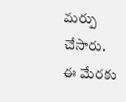మర్పు చేసారు. ఈ మేరకు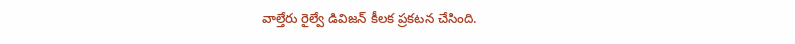వాల్తేరు రైల్వే డివిజన్ కీలక ప్రకటన చేసింది.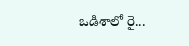ఒడిశాలో రై...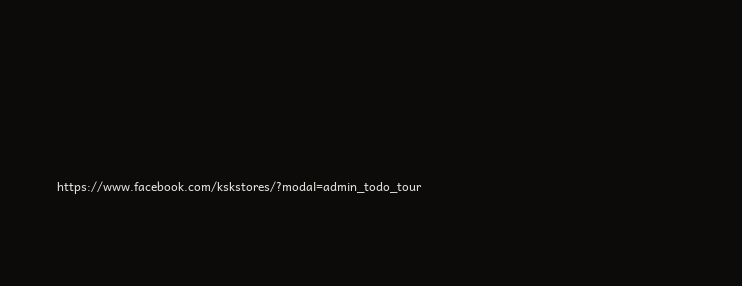https://www.facebook.com/kskstores/?modal=admin_todo_tour